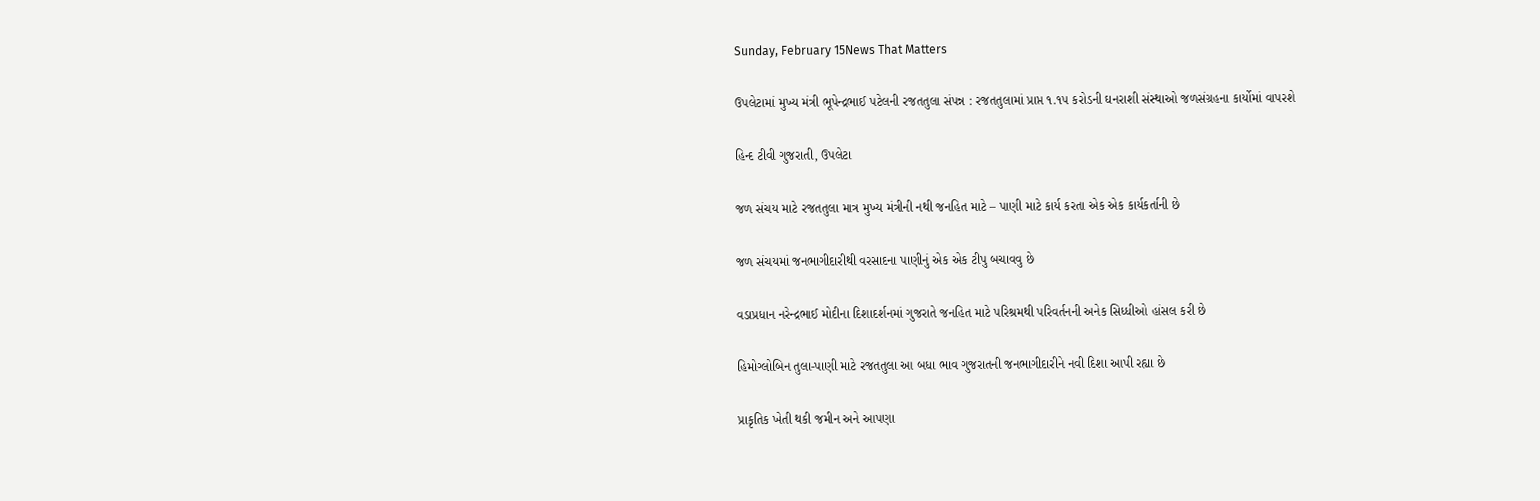Sunday, February 15News That Matters

ઉપલેટામાં મુખ્ય મંત્રી ભૂપેન્દ્રભાઈ પટેલની રજતતુલા સંપન્ન : રજતતુલામાં પ્રાપ્ત ૧.૧૫ કરોડની ઘનરાશી સંસ્થાઓ જળસંગ્રહના કાર્યોમાં વાપરશે

હિન્દ ટીવી ગુજરાતી, ઉપલેટા

જળ સંચય માટે રજતતુલા માત્ર મુખ્ય મંત્રીની નથી જનહિત માટે – પાણી માટે કાર્ય કરતા એક એક કાર્યકર્તાની છે

જળ સંચયમાં જનભાગીદારીથી વરસાદના પાણીનું એક એક ટીપુ બચાવવુ છે

વડાપ્રધાન નરેન્દ્રભાઈ મોદીના દિશાદર્શનમાં ગુજરાતે જનહિત માટે પરિશ્રમથી પરિવર્તનની અનેક સિધ્ધીઓ હાંસલ કરી છે

હિમોગ્લોબિન તુલા-પાણી માટે રજતતુલા આ બધા ભાવ ગુજરાતની જનભાગીદારીને નવી દિશા આપી રહ્યા છે

પ્રાકૃતિક ખેતી થકી જમીન અને આપણા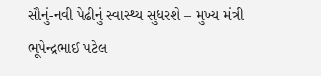સૌનું-નવી પેઢીનું સ્વાસ્થ્ય સુધરશે – મુખ્ય મંત્રી ભૂપેન્દ્રભાઈ પટેલ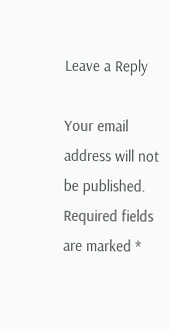Leave a Reply

Your email address will not be published. Required fields are marked *